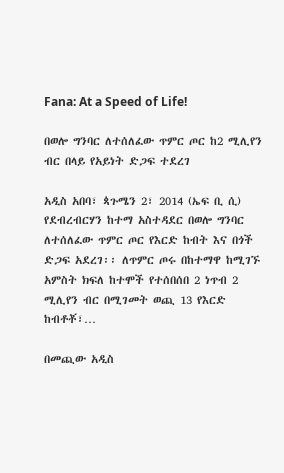Fana: At a Speed of Life!

በወሎ ግንባር ለተሰለፈው ጥምር ጦር ከ2 ሚሊየን ብር በላይ የአይነት ድጋፍ ተደረገ

አዲስ አበባ፣ ጳጉሜን 2፣ 2014 (ኤፍ ቢ ሲ) የደብረብርሃን ከተማ አስተዳደር በወሎ ግንባር ለተሰለፈው ጥምር ጦር የእርድ ከብት እና በጎች ድጋፍ አደረገ፡፡ ለጥምር ጦሩ በከተማዋ ከሚገኙ አምስት ክፍለ ከተሞች የተሰበሰበ 2 ነጥብ 2 ሚሊየን ብር በሚገመት ወጪ 13 የእርድ ከብቶቾ፣…

በመጪው አዲስ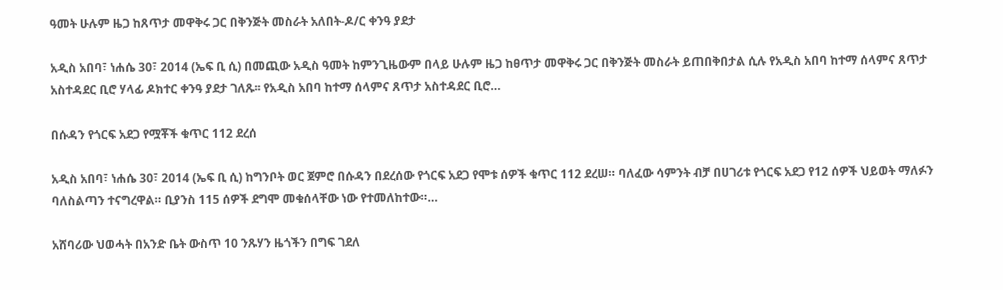ዓመት ሁሉም ዜጋ ከጸጥታ መዋቅሩ ጋር በቅንጅት መስራት አለበት-ዶ/ር ቀንዓ ያደታ

አዲስ አበባ፣ ነሐሴ 30፣ 2014 (ኤፍ ቢ ሲ) በመጪው አዲስ ዓመት ከምንጊዜውም በላይ ሁሉም ዜጋ ከፀጥታ መዋቅሩ ጋር በቅንጅት መስራት ይጠበቅበታል ሲሉ የአዲስ አበባ ከተማ ሰላምና ጸጥታ አስተዳደር ቢሮ ሃላፊ ዶክተር ቀንዓ ያደታ ገለጹ፡፡ የአዲስ አበባ ከተማ ሰላምና ጸጥታ አስተዳደር ቢሮ…

በሱዳን የጎርፍ አደጋ የሟቾች ቁጥር 112 ደረሰ

አዲስ አበባ፣ ነሐሴ 30፣ 2014 (ኤፍ ቢ ሲ) ከግንቦት ወር ጀምሮ በሱዳን በደረሰው የጎርፍ አደጋ የሞቱ ሰዎች ቁጥር 112 ደረሠ። ባለፈው ሳምንት ብቻ በሀገሪቱ የጎርፍ አደጋ የ12 ሰዎች ህይወት ማለፉን ባለስልጣን ተናግረዋል። ቢያንስ 115 ሰዎች ደግሞ መቁሰላቸው ነው የተመለከተው።…

አሸባሪው ህወሓት በአንድ ቤት ውስጥ 10 ንጹሃን ዜጎችን በግፍ ገደለ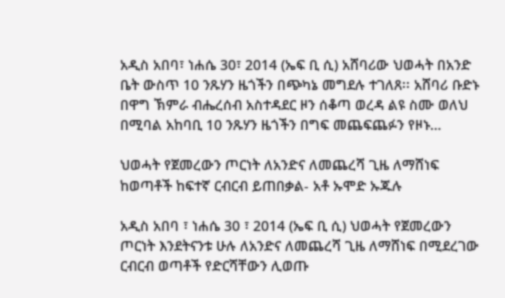አዲስ አበባ፣ ነሐሴ 30፣ 2014 (ኤፍ ቢ ሲ) አሸባሪው ህወሓት በአንድ ቤት ውስጥ 10 ንጹሃን ዜጎችን በጭካኔ መግደሉ ተገለጸ፡፡ አሸባሪ ቡድኑ በዋግ ኽምራ ብሔረሰብ አስተዳደር ዞን ሰቆጣ ወረዳ ልዩ ስሙ ወለህ በሚባል አከባቢ 10 ንጹሃን ዜጎችን በግፍ መጨፍጨፉን የዞኑ…

ህወሓት የጀመረውን ጦርነት ለአንድና ለመጨረሻ ጊዜ ለማሸነፍ ከወጣቶች ከፍተኛ ርብርብ ይጠበቃል- አቶ ኡሞድ ኡጁሉ

አዲስ አበባ ፣ ነሐሴ 30 ፣ 2014 (ኤፍ ቢ ሲ) ህወሓት የጀመረውን ጦርነት እንደትናንቱ ሁሉ ለአንድና ለመጨረሻ ጊዜ ለማሸነፍ በሚደረገው ርብርብ ወጣቶች የድርሻቸውን ሊወጡ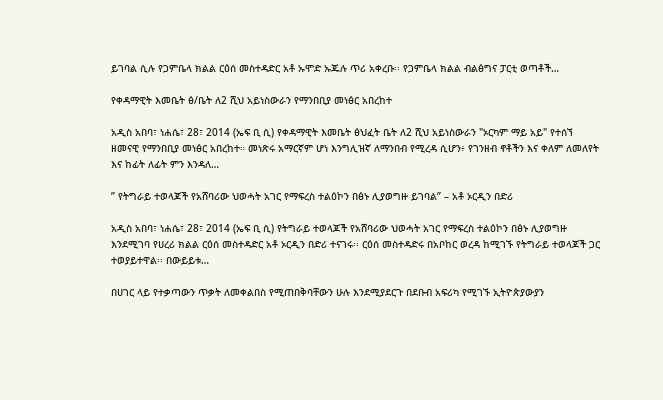ይገባል ሲሉ የጋምቤላ ክልል ርዕሰ መስተዳድር አቶ ኡሞድ ኡጁሉ ጥሪ አቀረቡ፡፡ የጋምቤላ ክልል ብልፅግና ፓርቲ ወጣቶች…

የቀዳማዊት እመቤት ፅ/ቤት ለ2 ሺህ አይነስውራን የማንበቢያ መነፅር አበረከተ

አዲስ አበባ፣ ነሐሴ፣ 28፣ 2014 (ኤፍ ቢ ሲ) የቀዳማዊት እመቤት ፅህፈት ቤት ለ2 ሺህ አይነስውራን "ኦርካም ማይ አይ" የተሰኘ ዘመናዊ የማንበቢያ መነፅር አበረከተ። መነጽሩ አማርኛም ሆነ እንግሊዝኛ ለማንበብ የሚረዳ ሲሆን፥ የገንዘብ ኖቶችን እና ቀለም ለመለየት እና ከፊት ለፊት ምን እንዳለ…

” የትግራይ ተወላጆች የአሸባሪው ህወሓት አገር የማፍረስ ተልዕኮን በፅኑ ሊያወግዙ ይገባል” – አቶ ኦርዲን በድሪ

አዲስ አበባ፣ ነሐሴ፣ 28፣ 2014 (ኤፍ ቢ ሲ) የትግራይ ተወላጆች የአሸባሪው ህወሓት አገር የማፍረስ ተልዕኮን በፅኑ ሊያወግዙ እንደሚገባ የሀረሪ ክልል ርዕሰ መስተዳድር አቶ ኦርዲን በድሪ ተናገሩ፡፡ ርዕሰ መስተዳድሩ በአቦከር ወረዳ ከሚገኙ የትግራይ ተወላጆች ጋር ተወያይተዋል፡፡ በውይይቱ…

በሀገር ላይ የተቃጣውን ጥቃት ለመቀልበስ የሚጠበቅባቸውን ሁሉ እንደሚያደርጉ በደቡብ አፍሪካ የሚገኙ ኢትዮጵያውያን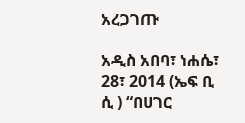አረጋገጡ

አዲስ አበባ፣ ነሐሴ፣ 28፣ 2014 (ኤፍ ቢ ሲ ) “በሀገር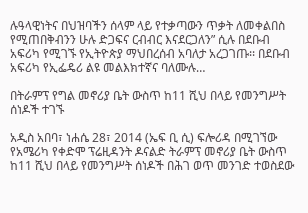ሉዓላዊነትና በህዝባችን ሰላም ላይ የተቃጣውን ጥቃት ለመቀልበስ የሚጠበቅብንን ሁሉ ድጋፍና ርብብር እናደርጋለን” ሲሉ በደቡብ አፍሪካ የሚገኙ የኢትዮጵያ ማህበረሰብ አባለታ አረጋገጡ፡፡ በደቡብ አፍሪካ የኢፌዴሪ ልዩ መልእክተኛና ባለሙሉ…

በትራምፕ የግል መኖሪያ ቤት ውስጥ ከ11 ሺህ በላይ የመንግሥት ሰነዶች ተገኙ

አዲስ አበባ፣ ነሐሴ 28፣ 2014 (ኤፍ ቢ ሲ) ፍሎሪዳ በሚገኘው የአሜሪካ የቀድሞ ፕሬዚዳንት ዶናልድ ትራምፕ መኖሪያ ቤት ውስጥ ከ11 ሺህ በላይ የመንግሥት ሰነዶች በሕገ ወጥ መንገድ ተወስደው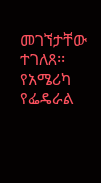መገኘታቸው ተገለጸ፡፡ የአሜሪካ የፌዴራል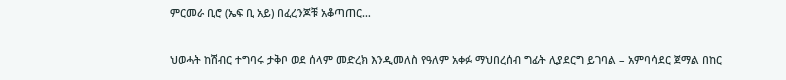ምርመራ ቢሮ (ኤፍ ቢ አይ) በፈረንጆቹ አቆጣጠር…

ህወሓት ከሽብር ተግባሩ ታቅቦ ወደ ሰላም መድረክ እንዲመለስ የዓለም አቀፉ ማህበረሰብ ግፊት ሊያደርግ ይገባል – አምባሳደር ጀማል በከር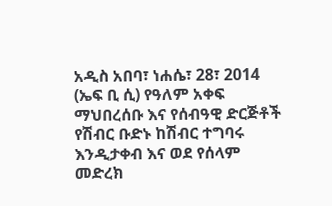አዲስ አበባ፣ ነሐሴ፣ 28፣ 2014 (ኤፍ ቢ ሲ) የዓለም አቀፍ ማህበረሰቡ እና የሰብዓዊ ድርጅቶች የሽብር ቡድኑ ከሽብር ተግባሩ እንዲታቀብ እና ወደ የሰላም መድረክ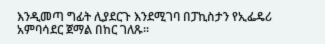እንዲመጣ ግፊት ሊያደርጉ እንደሚገባ በፓኪስታን የኢፌዴሪ አምባሳደር ጀማል በከር ገለጹ፡፡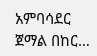አምባሳደር ጀማል በከር…